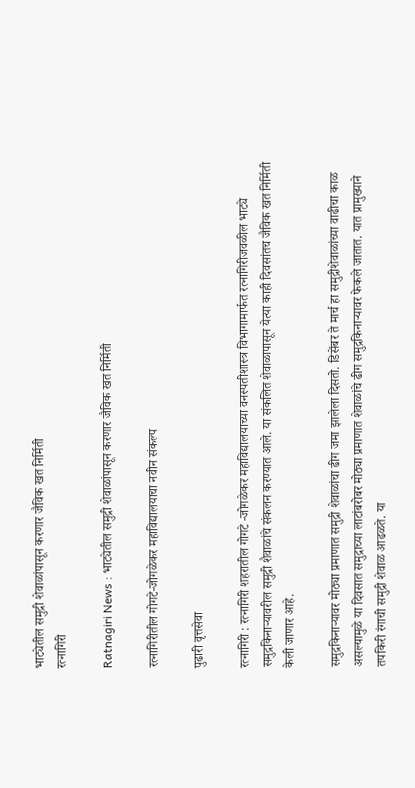भाट्येतील समुद्री शेवाळांपासून करणार जैविक खत निर्मिती
रत्नागिरी

Ratnagiri News : भाट्येतील समुद्री शेवाळांपासून करणार जैविक खत निर्मिती

रत्नागिरीतील गोगटे-जोगळेकर महाविद्यालयाचा नवीन संकल्प

पुढारी वृत्तसेवा

रत्नागिरी : रत्नागिरी शहरातील गोगटे -जोगळेकर महाविद्यालयाच्या वनस्पतीशास्त्र विभागामार्फत रत्नागिरीजवळील भाट्ये समुद्रकिनाऱ्यावरील समुद्री शैवाळांचे संकलन करण्यात आले. या संकलित शेवाळापासून येत्या काही दिवसांतच जैविक खत निर्मिती केली जाणार आहे.

समुद्रकिनाऱ्यावर मोठ्या प्रमाणात समुद्री शेवाळांचा ढीग जमा झालेला दिसतो. डिसेंबर ते मार्च हा समुद्रीशेवाळांच्या वाढीचा काळ असल्यामुळे या दिवसात समुद्राच्या लाटांबरोबर मोठ्या प्रमाणात शेवाळांचे ढीग समुद्रकिनाऱ्यावर फेकले जातात. यात प्रामुख्याने तपकिरी रंगाची समुद्री शेवाळ आढळते. या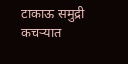टाकाऊ समुद्री कचऱ्यात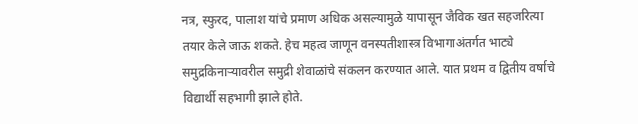नत्र, स्फुरद, पालाश यांचे प्रमाण अधिक असल्यामुळे यापासून जैविक खत सहजरित्या तयार केले जाऊ शकते. हेच महत्व जाणून वनस्पतीशास्त्र विभागाअंतर्गत भाट्ये समुद्रकिनाऱ्यावरील समुद्री शेवाळांचे संकलन करण्यात आले. यात प्रथम व द्वितीय वर्षाचे विद्यार्थी सहभागी झाले होते.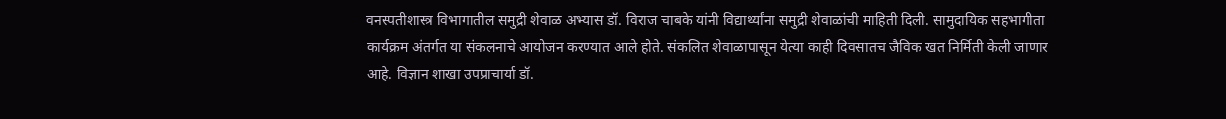वनस्पतीशास्त्र विभागातील समुद्री शेवाळ अभ्यास डॉ. विराज चाबके यांनी विद्यार्थ्यांना समुद्री शेवाळांची माहिती दिली. सामुदायिक सहभागीता कार्यक्रम अंतर्गत या संकलनाचे आयोजन करण्यात आले होते. संकलित शेवाळापासून येत्या काही दिवसातच जैविक खत निर्मिती केली जाणार आहे. विज्ञान शाखा उपप्राचार्या डॉ.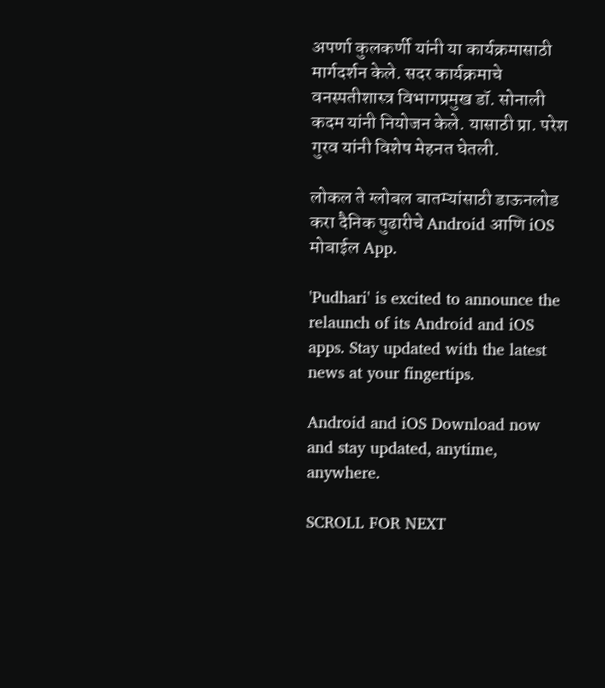अपर्णा कुलकर्णी यांनी या कार्यक्रमासाठी मार्गदर्शन केले. सदर कार्यक्रमाचे वनस्पतीशास्त्र विभागप्रमुख डॉ. सोनाली कदम यांनी नियोजन केले. यासाठी प्रा. परेश गुरव यांनी विशेष मेहनत घेतली.

लोकल ते ग्लोबल बातम्यांसाठी डाऊनलोड करा दैनिक पुढारीचे Android आणि iOS मोबाईल App.

'Pudhari' is excited to announce the relaunch of its Android and iOS apps. Stay updated with the latest news at your fingertips.

Android and iOS Download now and stay updated, anytime, anywhere.

SCROLL FOR NEXT